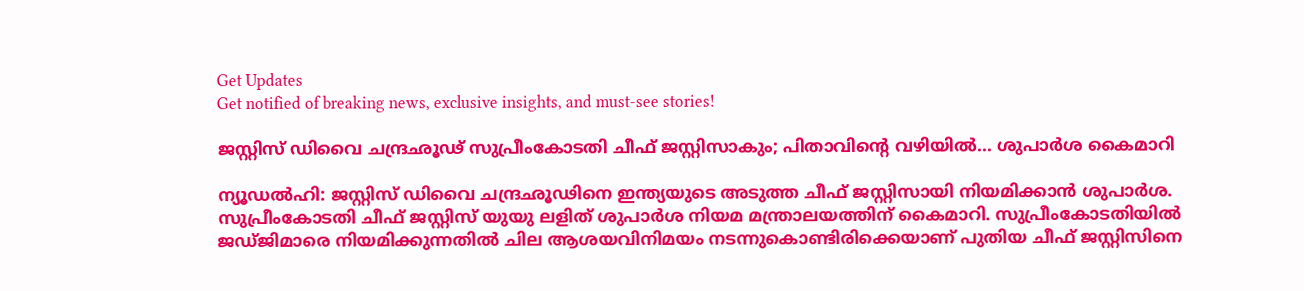Get Updates
Get notified of breaking news, exclusive insights, and must-see stories!

ജസ്റ്റിസ് ഡിവൈ ചന്ദ്രഛൂഢ് സുപ്രീംകോടതി ചീഫ് ജസ്റ്റിസാകും; പിതാവിന്റെ വഴിയില്‍... ശുപാര്‍ശ കൈമാറി

ന്യൂഡല്‍ഹി: ജസ്റ്റിസ് ഡിവൈ ചന്ദ്രഛൂഢിനെ ഇന്ത്യയുടെ അടുത്ത ചീഫ് ജസ്റ്റിസായി നിയമിക്കാന്‍ ശുപാര്‍ശ. സുപ്രീംകോടതി ചീഫ് ജസ്റ്റിസ് യുയു ലളിത് ശുപാര്‍ശ നിയമ മന്ത്രാലയത്തിന് കൈമാറി. സുപ്രീംകോടതിയില്‍ ജഡ്ജിമാരെ നിയമിക്കുന്നതില്‍ ചില ആശയവിനിമയം നടന്നുകൊണ്ടിരിക്കെയാണ് പുതിയ ചീഫ് ജസ്റ്റിസിനെ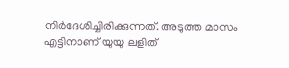നിര്‍ദേശിച്ചിരിക്കുന്നത്. അടുത്ത മാസം എട്ടിനാണ് യുയു ലളിത്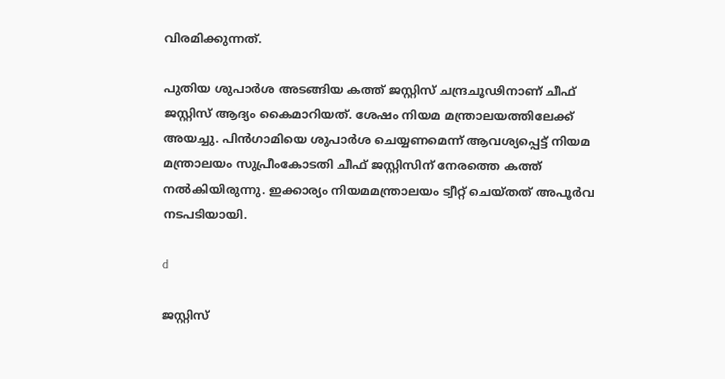വിരമിക്കുന്നത്.

പുതിയ ശുപാര്‍ശ അടങ്ങിയ കത്ത് ജസ്റ്റിസ് ചന്ദ്രചൂഢിനാണ് ചീഫ് ജസ്റ്റിസ് ആദ്യം കൈമാറിയത്. ശേഷം നിയമ മന്ത്രാലയത്തിലേക്ക് അയച്ചു. പിന്‍ഗാമിയെ ശുപാര്‍ശ ചെയ്യണമെന്ന് ആവശ്യപ്പെട്ട് നിയമ മന്ത്രാലയം സുപ്രീംകോടതി ചീഫ് ജസ്റ്റിസിന് നേരത്തെ കത്ത് നല്‍കിയിരുന്നു. ഇക്കാര്യം നിയമമന്ത്രാലയം ട്വീറ്റ് ചെയ്തത് അപൂര്‍വ നടപടിയായി.

d

ജസ്റ്റിസ്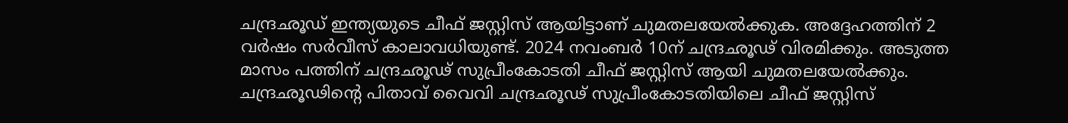ചന്ദ്രഛൂഡ് ഇന്ത്യയുടെ ചീഫ് ജസ്റ്റിസ് ആയിട്ടാണ് ചുമതലയേല്‍ക്കുക. അദ്ദേഹത്തിന് 2 വര്‍ഷം സര്‍വീസ് കാലാവധിയുണ്ട്. 2024 നവംബര്‍ 10ന് ചന്ദ്രഛൂഢ് വിരമിക്കും. അടുത്ത മാസം പത്തിന് ചന്ദ്രഛൂഢ് സുപ്രീംകോടതി ചീഫ് ജസ്റ്റിസ് ആയി ചുമതലയേല്‍ക്കും. ചന്ദ്രഛൂഢിന്റെ പിതാവ് വൈവി ചന്ദ്രഛൂഢ് സുപ്രീംകോടതിയിലെ ചീഫ് ജസ്റ്റിസ്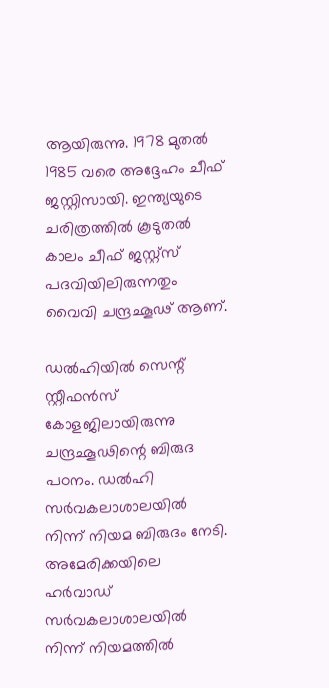ആയിരുന്നു. 1978 മുതല്‍ 1985 വരെ അദ്ദേഹം ചീഫ് ജസ്റ്റിസായി. ഇന്ത്യയുടെ ചരിത്രത്തില്‍ കൂടുതല്‍ കാലം ചീഫ് ജസ്റ്റ്‌സ് പദവിയിലിരുന്നതും വൈവി ചന്ദ്രഛൂഢ് ആണ്.

ഡല്‍ഹിയില്‍ സെന്റ് സ്റ്റീഫന്‍സ് കോളജിലായിരുന്നു ചന്ദ്രഛൂഢിന്റെ ബിരുദ പഠനം. ഡല്‍ഹി സര്‍വകലാശാലയില്‍ നിന്ന് നിയമ ബിരുദം നേടി. അമേരിക്കയിലെ ഹര്‍വാഡ് സര്‍വകലാശാലയില്‍ നിന്ന് നിയമത്തില്‍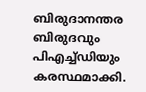ബിരുദാനന്തര ബിരുദവും പിഎച്ച്ഡിയും കരസ്ഥമാക്കി.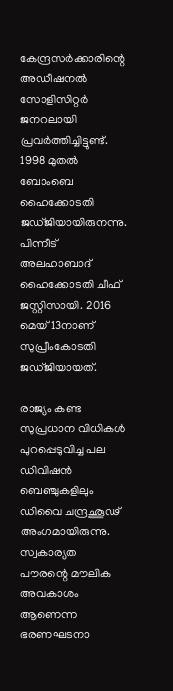കേന്ദ്രസര്‍ക്കാരിന്റെ അഡീഷനല്‍ സോളിസിറ്റര്‍ ജനറലായി പ്രവര്‍ത്തിച്ചിട്ടുണ്ട്. 1998 മുതല്‍ ബോംബെ ഹൈക്കോടതി ജഡ്ജിയായിരുനന്നു. പിന്നീട് അലഹാബാദ് ഹൈക്കോടതി ചീഫ് ജസ്റ്റിസായി. 2016 മെയ് 13നാണ് സുപ്രീംകോടതി ജഡ്ജിയായത്.

രാജ്യം കണ്ട സുപ്രധാന വിധികള്‍ പുറപ്പെടുവിച്ച പല ഡിവിഷന്‍ ബെഞ്ചുകളിലും ഡിവൈ ചന്ദ്രഛൂഢ് അംഗമായിരുന്നു. സ്വകാര്യത പൗരന്റെ മൗലിക അവകാശം ആണെന്ന ഭരണഘടനാ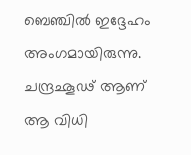ബെഞ്ചില്‍ ഇദ്ദേഹം അംഗമായിരുന്നു. ചന്ദ്രഛൂഢ് ആണ് ആ വിധി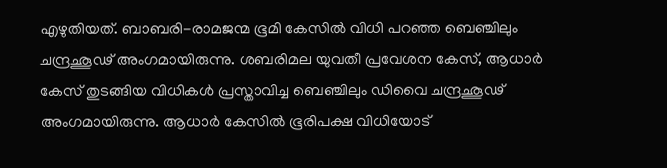എഴുതിയത്. ബാബരി-രാമജന്മ ഭൂമി കേസില്‍ വിധി പറഞ്ഞ ബെഞ്ചിലും ചന്ദ്രഛൂഢ് അംഗമായിരുന്നു. ശബരിമല യുവതീ പ്രവേശന കേസ്, ആധാര്‍ കേസ് തുടങ്ങിയ വിധികള്‍ പ്രസ്താവിച്ച ബെഞ്ചിലും ഡിവൈ ചന്ദ്രഛൂഢ് അംഗമായിരുന്നു. ആധാര്‍ കേസില്‍ ഭൂരിപക്ഷ വിധിയോട്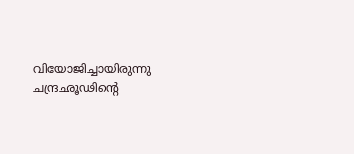വിയോജിച്ചായിരുന്നു ചന്ദ്രഛൂഢിന്റെ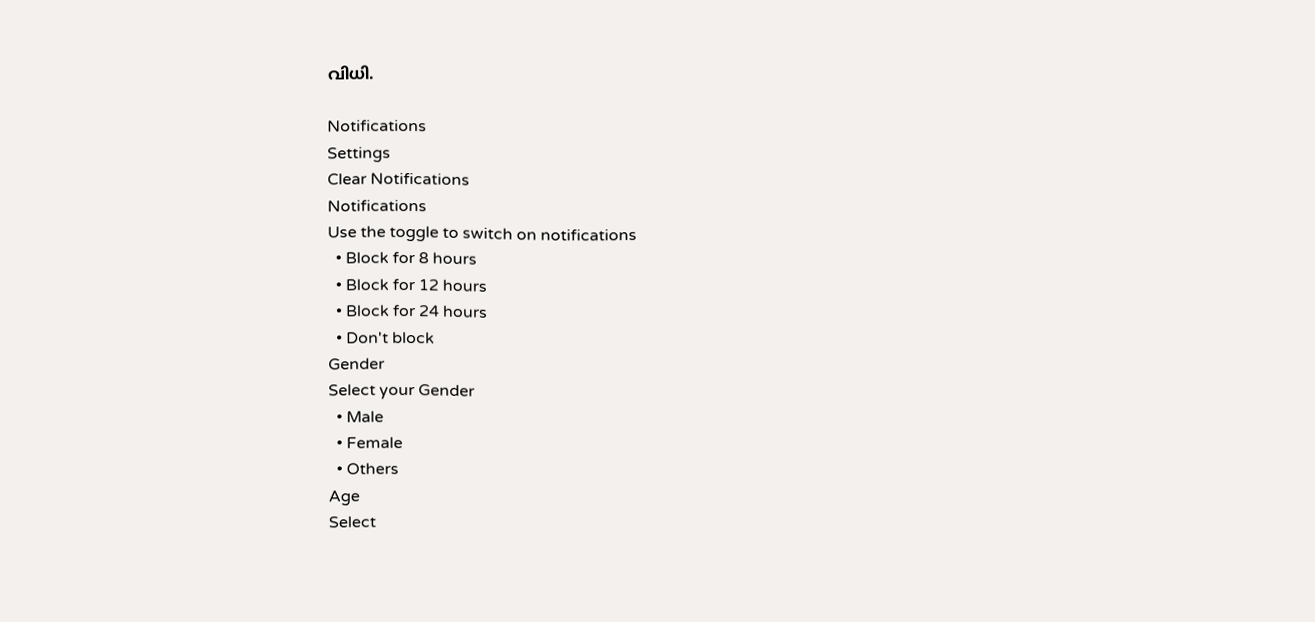വിധി.

Notifications
Settings
Clear Notifications
Notifications
Use the toggle to switch on notifications
  • Block for 8 hours
  • Block for 12 hours
  • Block for 24 hours
  • Don't block
Gender
Select your Gender
  • Male
  • Female
  • Others
Age
Select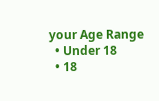your Age Range
  • Under 18
  • 18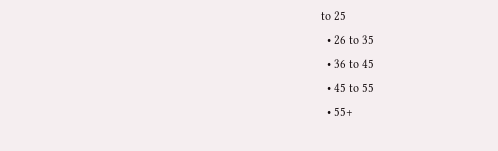to 25
  • 26 to 35
  • 36 to 45
  • 45 to 55
  • 55+